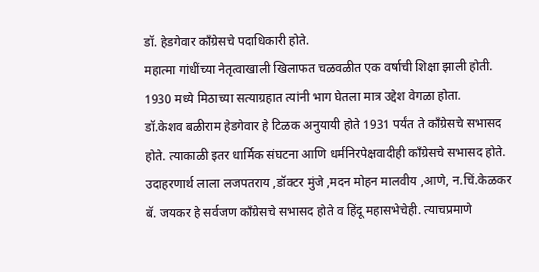डॉ. हेडगेवार काँग्रेसचे पदाधिकारी होते.
महात्मा गांधींच्या नेतृत्वाखाली खिलाफत चळवळीत एक वर्षाची शिक्षा झाली होती. 1930 मध्ये मिठाच्या सत्याग्रहात त्यांनी भाग घेतला मात्र उद्देश वेगळा होता.
डॉ.केशव बळीराम हेडगेवार हे टिळक अनुयायी होते 1931 पर्यंत ते काँग्रेसचे सभासद होते. त्याकाळी इतर धार्मिक संघटना आणि धर्मनिरपेक्षवादीही काँग्रेसचे सभासद होते.
उदाहरणार्थ लाला लजपतराय ,डॉक्टर मुंजे ,मदन मोहन मालवीय ,आणे, न.चिं.केळकर बॅ. जयकर हे सर्वजण काँग्रेसचे सभासद होते व हिंदू महासभेचेही. त्याचप्रमाणे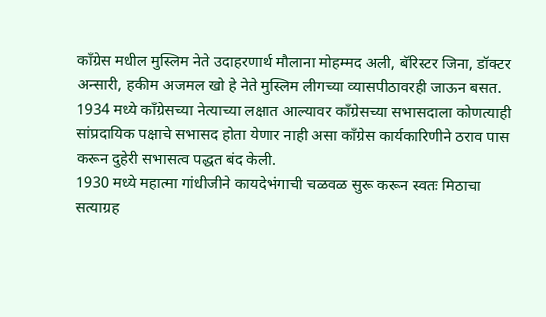काँग्रेस मधील मुस्लिम नेते उदाहरणार्थ मौलाना मोहम्मद अली, बॅरिस्टर जिना, डॉक्टर अन्सारी, हकीम अजमल खो हे नेते मुस्लिम लीगच्या व्यासपीठावरही जाऊन बसत.
1934 मध्ये काँग्रेसच्या नेत्याच्या लक्षात आल्यावर काँग्रेसच्या सभासदाला कोणत्याही सांप्रदायिक पक्षाचे सभासद होता येणार नाही असा काँग्रेस कार्यकारिणीने ठराव पास करून दुहेरी सभासत्व पद्धत बंद केली.
1930 मध्ये महात्मा गांधीजीने कायदेभंगाची चळवळ सुरू करून स्वतः मिठाचा सत्याग्रह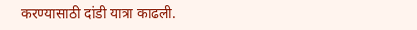करण्यासाठी दांडी यात्रा काढली.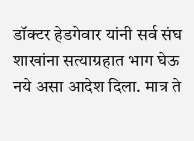डॉक्टर हेडगेवार यांनी सर्व संघ शाखांना सत्याग्रहात भाग घेऊ नये असा आदेश दिला. मात्र ते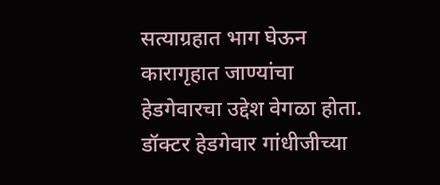सत्याग्रहात भाग घेऊन कारागृहात जाण्यांचा हेडगेवारचा उद्देश वेगळा होता.
डॉक्टर हेडगेवार गांधीजीच्या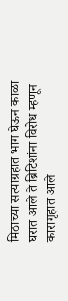मिठाच्या सत्याग्रहात भाग घेऊन काळा घरात आले ते ब्रिटिशांना विरोध म्हणून कारागृहात आले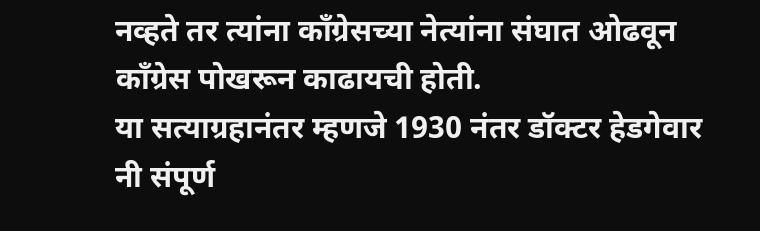नव्हते तर त्यांना काँग्रेसच्या नेत्यांना संघात ओढवून काँग्रेस पोखरून काढायची होती.
या सत्याग्रहानंतर म्हणजे 1930 नंतर डॉक्टर हेडगेवार नी संपूर्ण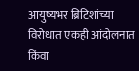आयुष्यभर ब्रिटिशांच्या विरोधात एकही आंदोलनात किंवा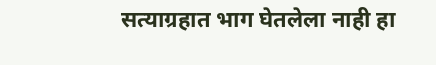सत्याग्रहात भाग घेतलेला नाही हा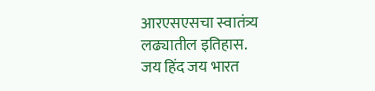आरएसएसचा स्वातंत्र्य लढ्यातील इतिहास.
जय हिंद जय भारत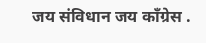जय संविधान जय काँग्रेस .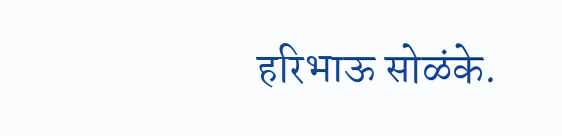हरिभाऊ सोळंके.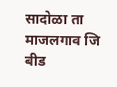सादोळा ता माजलगाव जि बीड